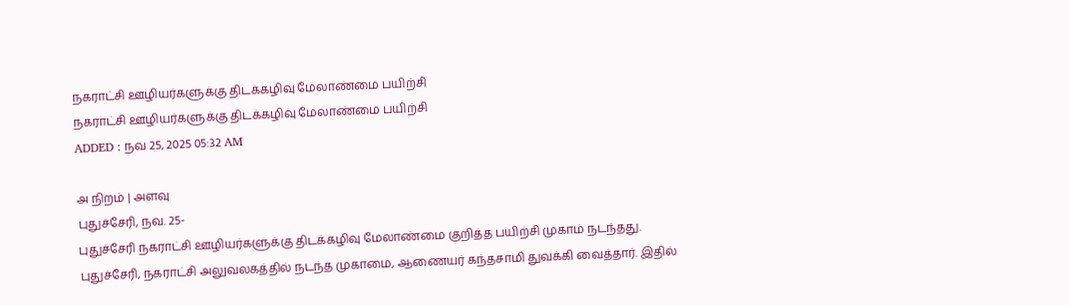நகராட்சி ஊழியர்களுக்கு திடக்கழிவு மேலாண்மை பயிற்சி
நகராட்சி ஊழியர்களுக்கு திடக்கழிவு மேலாண்மை பயிற்சி
ADDED : நவ 25, 2025 05:32 AM

அ நிறம் | அளவு
புதுச்சேரி, நவ. 25-
புதுச்சேரி நகராட்சி ஊழியர்களுக்கு திடக்கழிவு மேலாண்மை குறித்த பயிற்சி முகாம் நடந்தது.
புதுச்சேரி, நகராட்சி அலுவலகத்தில் நடந்த முகாமை, ஆணையர் கந்தசாமி துவக்கி வைத்தார். இதில்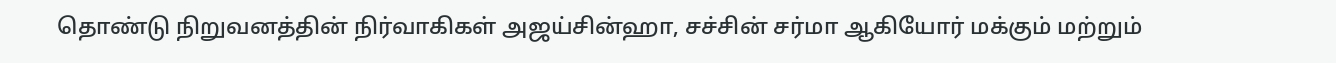தொண்டு நிறுவனத்தின் நிர்வாகிகள் அஜய்சின்ஹா, சச்சின் சர்மா ஆகியோர் மக்கும் மற்றும்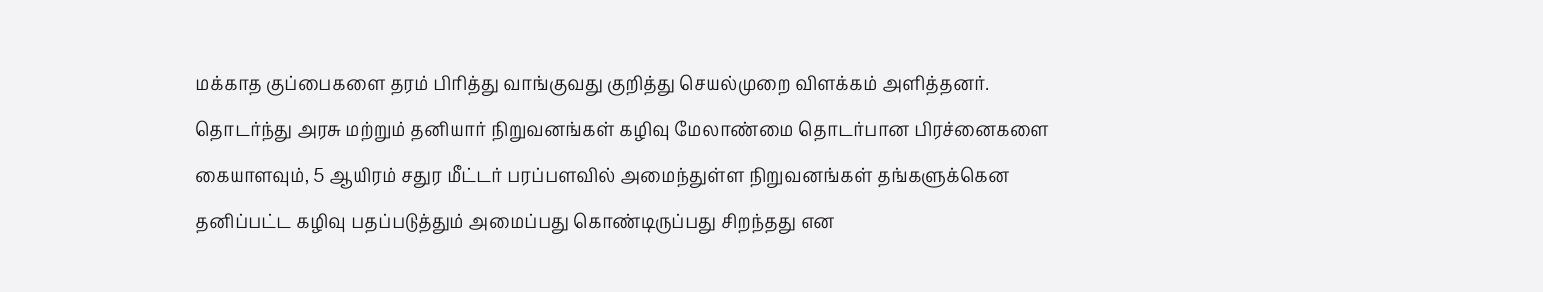மக்காத குப்பைகளை தரம் பிரித்து வாங்குவது குறித்து செயல்முறை விளக்கம் அளித்தனர்.
தொடர்ந்து அரசு மற்றும் தனியார் நிறுவனங்கள் கழிவு மேலாண்மை தொடர்பான பிரச்னைகளை கையாளவும், 5 ஆயிரம் சதுர மீட்டர் பரப்பளவில் அமைந்துள்ள நிறுவனங்கள் தங்களுக்கென தனிப்பட்ட கழிவு பதப்படுத்தும் அமைப்பது கொண்டிருப்பது சிறந்தது என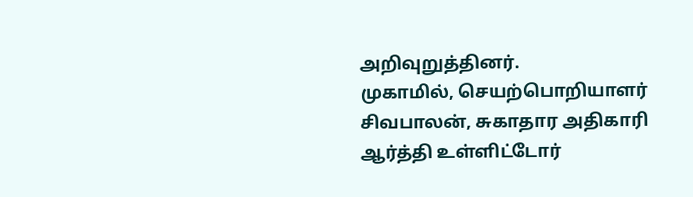அறிவுறுத்தினர்.
முகாமில், செயற்பொறியாளர் சிவபாலன், சுகாதார அதிகாரி ஆர்த்தி உள்ளிட்டோர்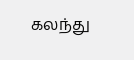கலந்து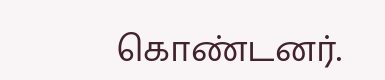கொண்டனர்.